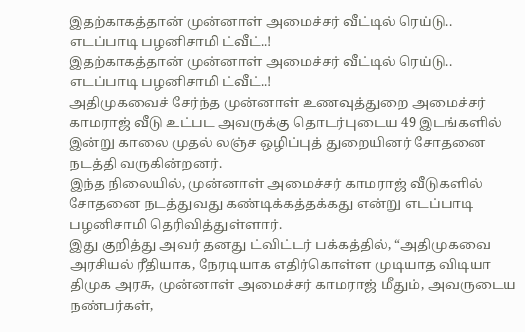இதற்காகத்தான் முன்னாள் அமைச்சர் வீட்டில் ரெய்டு.. எடப்பாடி பழனிசாமி ட்வீட்..!
இதற்காகத்தான் முன்னாள் அமைச்சர் வீட்டில் ரெய்டு.. எடப்பாடி பழனிசாமி ட்வீட்..!
அதிமுகவைச் சேர்ந்த முன்னாள் உணவுத்துறை அமைச்சர் காமராஜ் வீடு உட்பட அவருக்கு தொடர்புடைய 49 இடங்களில் இன்று காலை முதல் லஞ்ச ஒழிப்புத் துறையினர் சோதனை நடத்தி வருகின்றனர்.
இந்த நிலையில், முன்னாள் அமைச்சர் காமராஜ் வீடுகளில் சோதனை நடத்துவது கண்டிக்கத்தக்கது என்று எடப்பாடி பழனிசாமி தெரிவித்துள்ளார்.
இது குறித்து அவர் தனது ட்விட்டர் பக்கத்தில், “அதிமுகவை அரசியல் ரீதியாக, நேரடியாக எதிர்கொள்ள முடியாத விடியா திமுக அரசு, முன்னாள் அமைச்சர் காமராஜ் மீதும், அவருடைய நண்பர்கள்,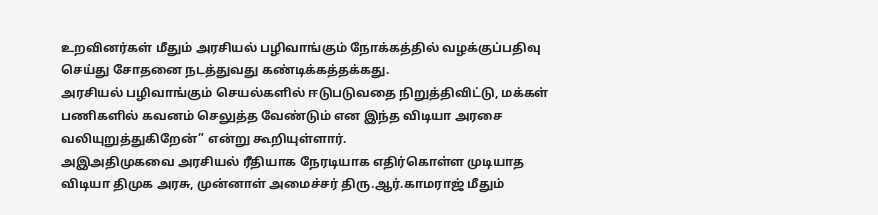உறவினர்கள் மீதும் அரசியல் பழிவாங்கும் நோக்கத்தில் வழக்குப்பதிவு செய்து சோதனை நடத்துவது கண்டிக்கத்தக்கது.
அரசியல் பழிவாங்கும் செயல்களில் ஈடுபடுவதை நிறுத்திவிட்டு, மக்கள் பணிகளில் கவனம் செலுத்த வேண்டும் என இந்த விடியா அரசை வலியுறுத்துகிறேன்” என்று கூறியுள்ளார்.
அஇஅதிமுகவை அரசியல் ரீதியாக நேரடியாக எதிர்கொள்ள முடியாத விடியா திமுக அரசு, முன்னாள் அமைச்சர் திரு.ஆர்.காமராஜ் மீதும்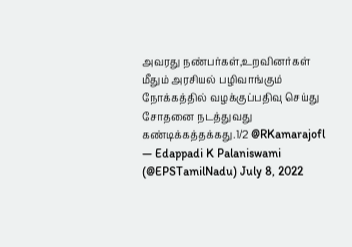அவரது நண்பர்கள்,உறவினர்கள் மீதும் அரசியல் பழிவாங்கும் நோக்கத்தில் வழக்குப்பதிவு செய்து சோதனை நடத்துவது கண்டிக்கத்தக்கது.1/2 @RKamarajofl
— Edappadi K Palaniswami (@EPSTamilNadu) July 8, 2022